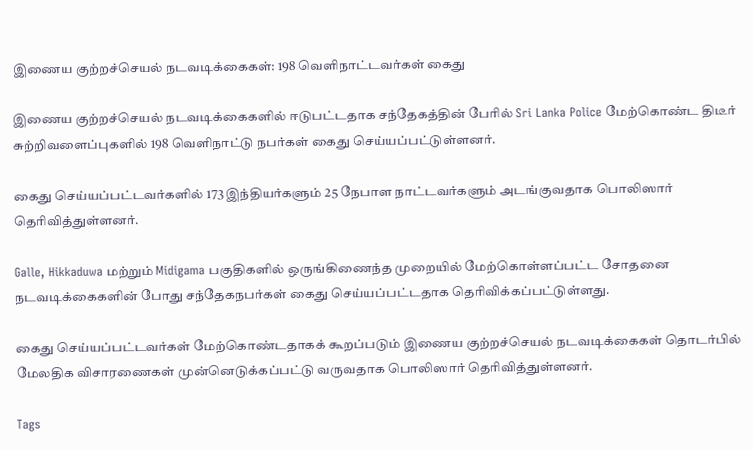இணைய குற்றச்செயல் நடவடிக்கைகள்: 198 வெளிநாட்டவர்கள் கைது

இணைய குற்றச்செயல் நடவடிக்கைகளில் ஈடுபட்டதாக சந்தேகத்தின் பேரில் Sri Lanka Police மேற்கொண்ட திடீர் சுற்றிவளைப்புகளில் 198 வெளிநாட்டு நபர்கள் கைது செய்யப்பட்டுள்ளனர்.

கைது செய்யப்பட்டவர்களில் 173 இந்தியர்களும் 25 நேபாள நாட்டவர்களும் அடங்குவதாக பொலிஸார் தெரிவித்துள்ளனர்.

Galle, Hikkaduwa மற்றும் Midigama பகுதிகளில் ஒருங்கிணைந்த முறையில் மேற்கொள்ளப்பட்ட சோதனை நடவடிக்கைகளின் போது சந்தேகநபர்கள் கைது செய்யப்பட்டதாக தெரிவிக்கப்பட்டுள்ளது.

கைது செய்யப்பட்டவர்கள் மேற்கொண்டதாகக் கூறப்படும் இணைய குற்றச்செயல் நடவடிக்கைகள் தொடர்பில் மேலதிக விசாரணைகள் முன்னெடுக்கப்பட்டு வருவதாக பொலிஸார் தெரிவித்துள்ளனர்.

Tags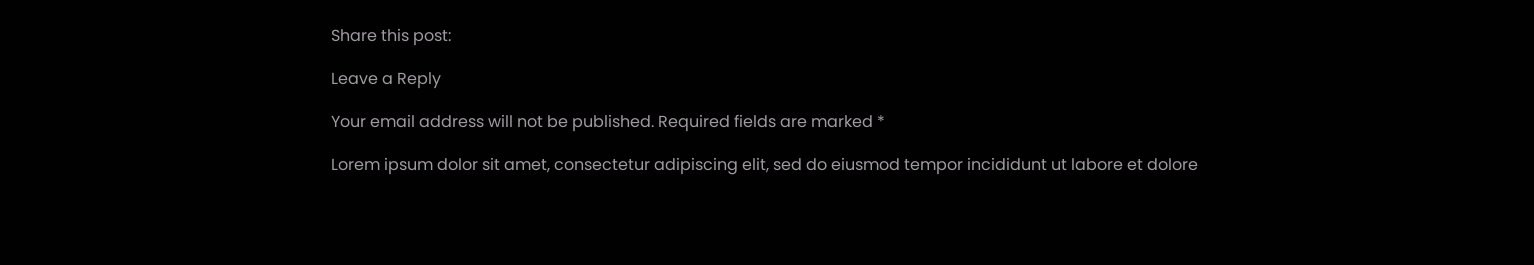Share this post:

Leave a Reply

Your email address will not be published. Required fields are marked *

Lorem ipsum dolor sit amet, consectetur adipiscing elit, sed do eiusmod tempor incididunt ut labore et dolore